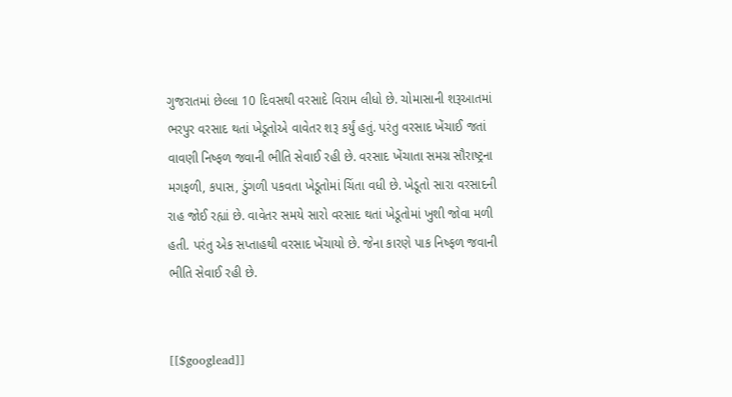ગુજરાતમાં છેલ્લા 10 દિવસથી વરસાદે વિરામ લીધો છે. ચોમાસાની શરૂઆતમાં ભરપુર વરસાદ થતાં ખેડૂતોએ વાવેતર શરૂ કર્યું હતું. પરંતુ વરસાદ ખેંચાઈ જતાં વાવણી નિષ્ફળ જવાની ભીતિ સેવાઈ રહી છે. વરસાદ ખેંચાતા સમગ્ર સૌરાષ્ટ્રના મગફળી, કપાસ, ડુંગળી પકવતા ખેડૂતોમાં ચિંતા વધી છે. ખેડૂતો સારા વરસાદની રાહ જોઈ રહ્યાં છે. વાવેતર સમયે સારો વરસાદ થતાં ખેડૂતોમાં ખુશી જોવા મળી હતી. પરંતુ એક સપ્તાહથી વરસાદ ખેંચાયો છે. જેના કારણે પાક નિષ્ફળ જવાની ભીતિ સેવાઈ રહી છે.


[[$googlead]]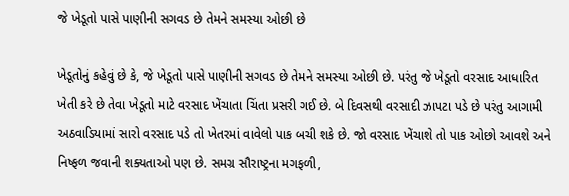જે ખેડૂતો પાસે પાણીની સગવડ છે તેમને સમસ્યા ઓછી છે

ખેડૂતોનું કહેવું છે કે, જે ખેડૂતો પાસે પાણીની સગવડ છે તેમને સમસ્યા ઓછી છે. પરંતુ જે ખેડૂતો વરસાદ આધારિત ખેતી કરે છે તેવા ખેડૂતો માટે વરસાદ ખેંચાતા ચિંતા પ્રસરી ગઈ છે. બે દિવસથી વરસાદી ઝાપટા પડે છે પરંતુ આગામી અઠવાડિયામાં સારો વરસાદ પડે તો ખેતરમાં વાવેલો પાક બચી શકે છે. જો વરસાદ ખેંચાશે તો પાક ઓછો આવશે અને નિષ્ફળ જવાની શક્યતાઓ પણ છે. સમગ્ર સૌરાષ્ટ્રના મગફળી,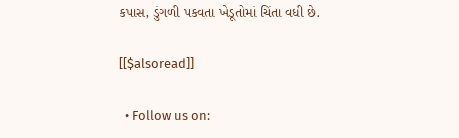કપાસ, ડુંગળી પકવતા ખેડૂતોમાં ચિંતા વધી છે.

[[$alsoread]]

  • Follow us on: